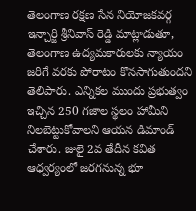తెలంగాణ రక్షణ సేన నియోజకవర్గ ఇన్చార్జి శ్రీనివాస్ రెడ్డి మాట్లాడుతూ, తెలంగాణ ఉద్యమకారులకు న్యాయం జరిగే వరకు పోరాటం కొనసాగుతుందని తెలిపారు. ఎన్నికల ముందు ప్రభుత్వం ఇచ్చిన 250 గజాల స్థలం హామీని నిలబెట్టుకోవాలని ఆయన డిమాండ్ చేశారు. జులై 2వ తేదీన కవిత ఆధ్వర్యంలో జరగనున్న భూ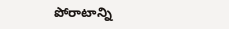పోరాటాన్ని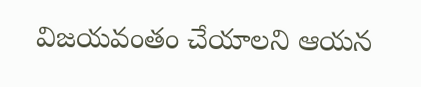విజయవంతం చేయాలని ఆయన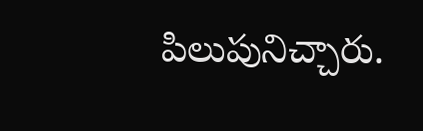పిలుపునిచ్చారు.